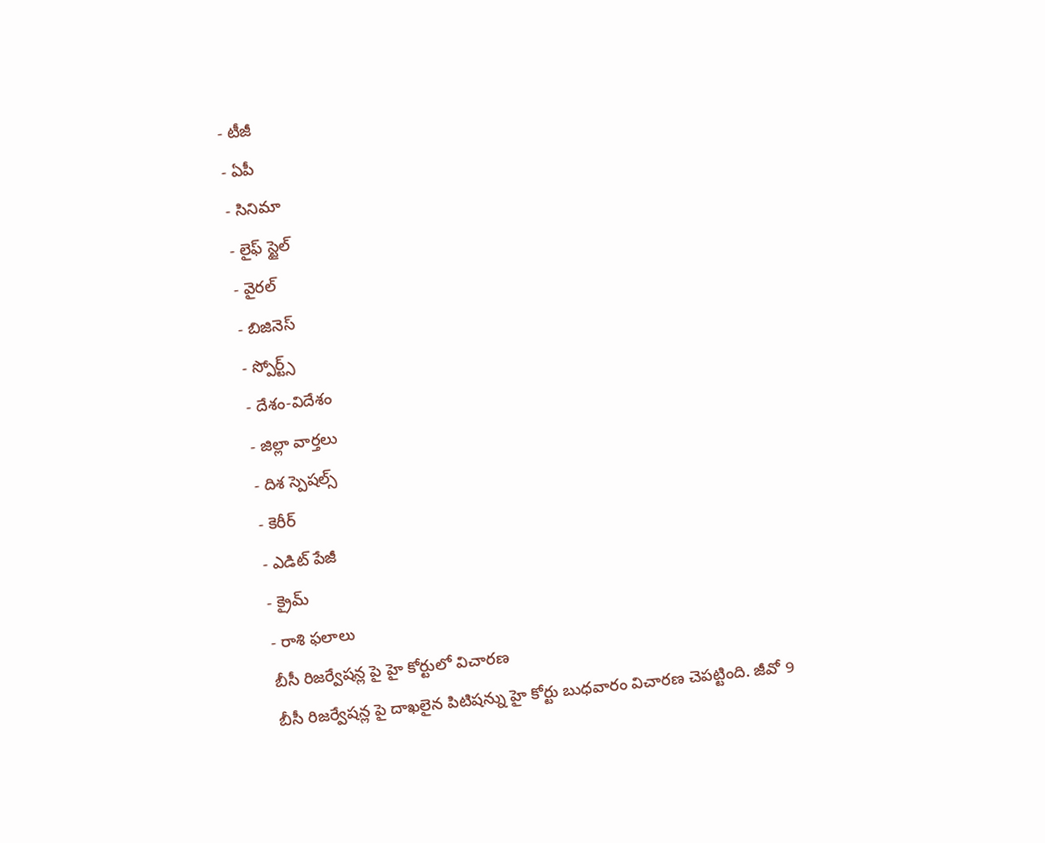- టీజీ
- ఏపీ
- సినిమా
- లైఫ్ స్టైల్
- వైరల్
- బిజినెస్
- స్పోర్ట్స్
- దేశం-విదేశం
- జిల్లా వార్తలు
- దిశ స్పెషల్స్
- కెరీర్
- ఎడిట్ పేజీ
- క్రైమ్
- రాశి ఫలాలు
బీసీ రిజర్వేషన్ల పై హై కోర్టులో విచారణ
బీసీ రిజర్వేషన్ల పై దాఖలైన పిటిషన్ను హై కోర్టు బుధవారం విచారణ చెపట్టింది. జీవో 9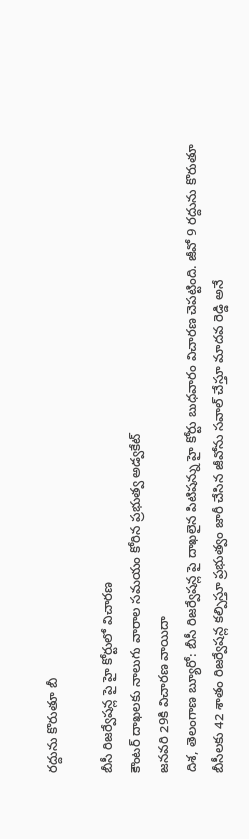రద్దును కొరుతూ బీ

బీసీ రిజర్వేషన్ల పై హై కోర్టులో విచారణ
కౌంటర్ దాఖలకు నాలుగు వారాల సమయం కోరిన ప్రభుత్వ అడ్వకేట్
జనవరి 29కి విచారణ వాయిదా
దిశ, తెలంగాణ బ్యూరో: బీసీ రిజర్వేషన్ల పై దాఖలైన పిటిషన్ను హై కోర్టు బుధవారం విచారణ చెపట్టింది. జీవో 9 రద్దును కొరుతూ బీసీలకు 42 శాతం రిజర్వేషన్ల కల్పిస్తూ ప్రభుత్వం జారీ చేసిన జీవోను సవాల్ చేస్తూ మాదవ రెడ్డి అనే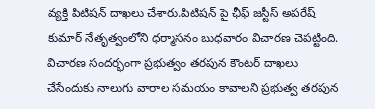వ్యక్తి పిటిషన్ దాఖలు చేశారు.పిటిషన్ పై ఛీఫ్ జస్టీస్ అపరేష్ కుమార్ నేతృత్వంలోని ధర్మాసనం బుధవారం విచారణ చెపట్టింది. విచారణ సందర్భంగా ప్రభుత్వం తరపున కౌంటర్ దాఖలు చేసేందుకు నాలుగు వారాల సమయం కావాలని ప్రభుత్వ తరపున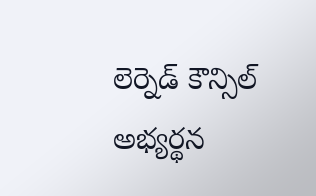లెర్నెడ్ కౌన్సిల్ అభ్యర్థన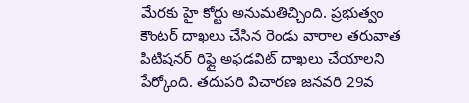మేరకు హై కోర్టు అనుమతిచ్చింది. ప్రభుత్వం కౌంటర్ దాఖలు చేసిన రెండు వారాల తరువాత పిటిషనర్ రిఫ్లై అఫడవిట్ దాఖలు చేయాలని పేర్కోంది. తదుపరి విచారణ జనవరి 29వ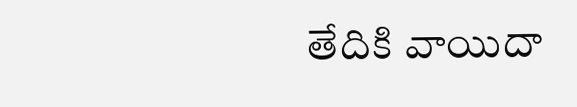తేదికి వాయిదా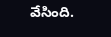వేసింది.